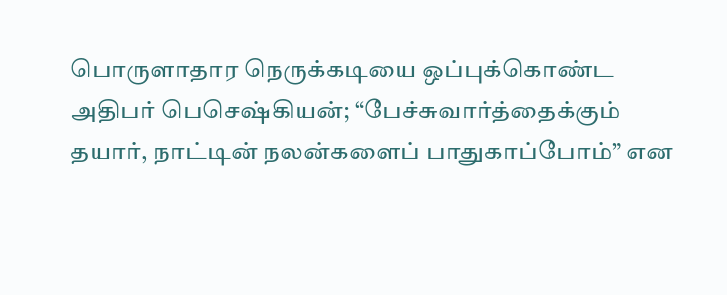பொருளாதார நெருக்கடியை ஒப்புக்கொண்ட அதிபர் பெசெஷ்கியன்; “பேச்சுவார்த்தைக்கும் தயார், நாட்டின் நலன்களைப் பாதுகாப்போம்” என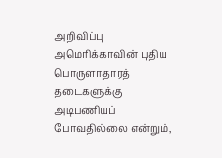அறிவிப்பு
அமெரிக்காவின் புதிய பொருளாதாரத் தடைகளுக்கு அடிபணியப் போவதில்லை என்றும்,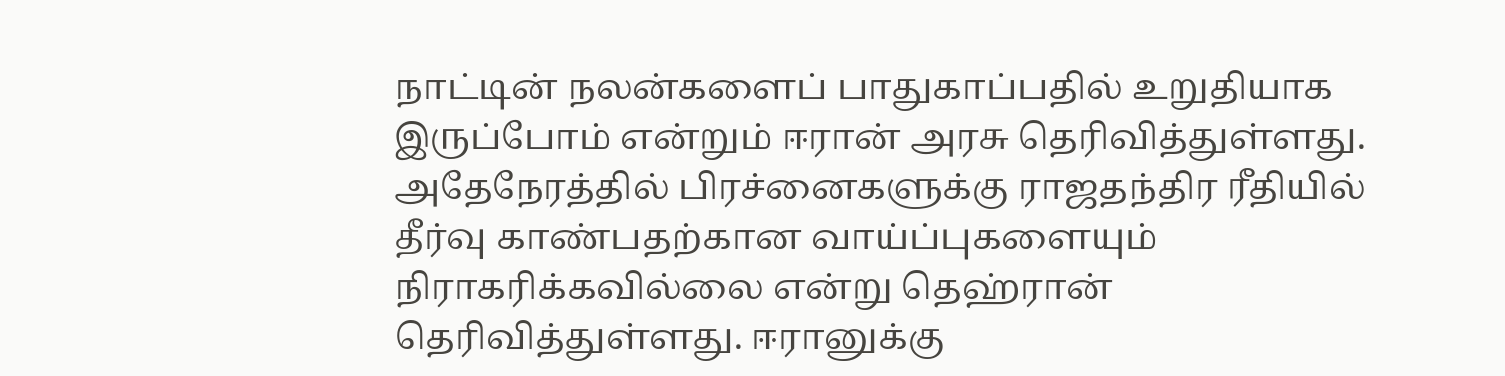நாட்டின் நலன்களைப் பாதுகாப்பதில் உறுதியாக இருப்போம் என்றும் ஈரான் அரசு தெரிவித்துள்ளது. அதேநேரத்தில் பிரச்னைகளுக்கு ராஜதந்திர ரீதியில் தீர்வு காண்பதற்கான வாய்ப்புகளையும் நிராகரிக்கவில்லை என்று தெஹ்ரான் தெரிவித்துள்ளது. ஈரானுக்கு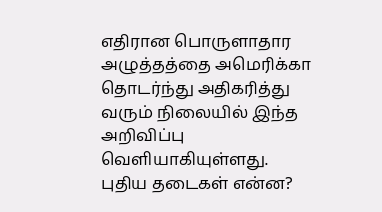எதிரான பொருளாதார அழுத்தத்தை அமெரிக்கா தொடர்ந்து அதிகரித்து வரும் நிலையில் இந்த அறிவிப்பு வெளியாகியுள்ளது.
புதிய தடைகள் என்ன?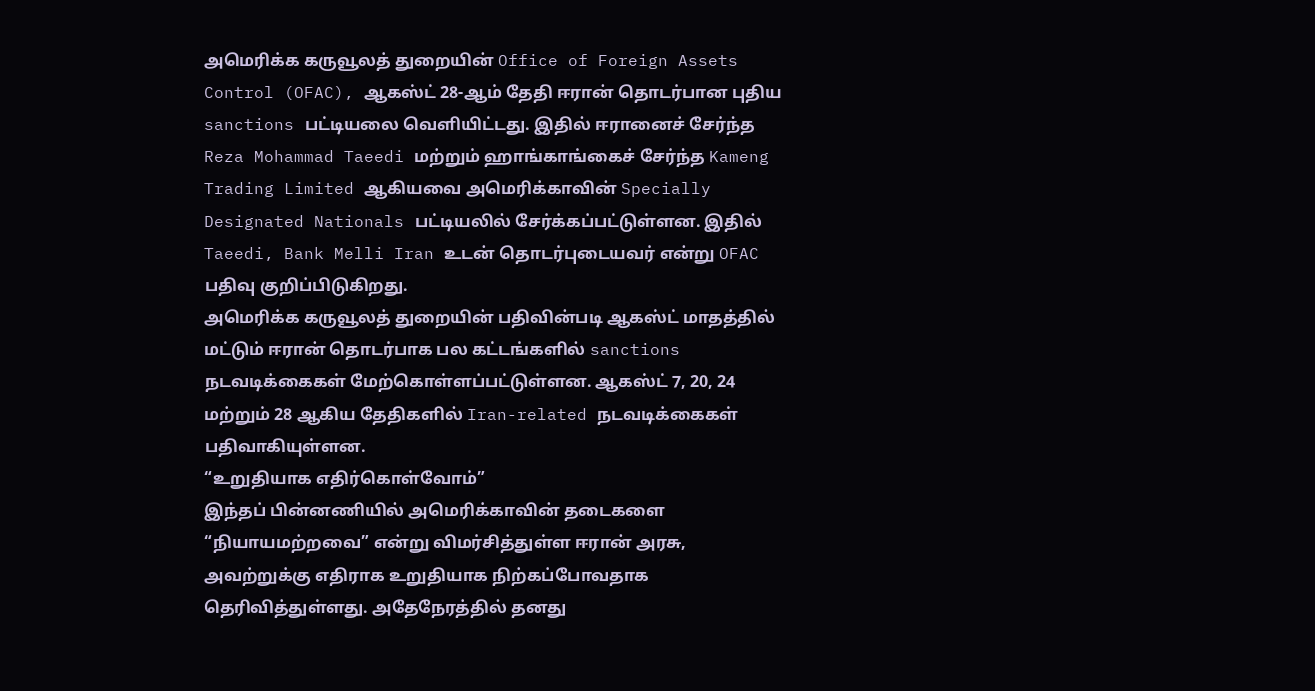அமெரிக்க கருவூலத் துறையின் Office of Foreign Assets Control (OFAC), ஆகஸ்ட் 28-ஆம் தேதி ஈரான் தொடர்பான புதிய sanctions பட்டியலை வெளியிட்டது. இதில் ஈரானைச் சேர்ந்த Reza Mohammad Taeedi மற்றும் ஹாங்காங்கைச் சேர்ந்த Kameng Trading Limited ஆகியவை அமெரிக்காவின் Specially Designated Nationals பட்டியலில் சேர்க்கப்பட்டுள்ளன. இதில் Taeedi, Bank Melli Iran உடன் தொடர்புடையவர் என்று OFAC பதிவு குறிப்பிடுகிறது.
அமெரிக்க கருவூலத் துறையின் பதிவின்படி ஆகஸ்ட் மாதத்தில் மட்டும் ஈரான் தொடர்பாக பல கட்டங்களில் sanctions நடவடிக்கைகள் மேற்கொள்ளப்பட்டுள்ளன. ஆகஸ்ட் 7, 20, 24 மற்றும் 28 ஆகிய தேதிகளில் Iran-related நடவடிக்கைகள் பதிவாகியுள்ளன.
“உறுதியாக எதிர்கொள்வோம்”
இந்தப் பின்னணியில் அமெரிக்காவின் தடைகளை “நியாயமற்றவை” என்று விமர்சித்துள்ள ஈரான் அரசு, அவற்றுக்கு எதிராக உறுதியாக நிற்கப்போவதாக தெரிவித்துள்ளது. அதேநேரத்தில் தனது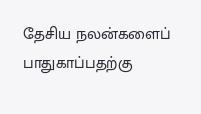தேசிய நலன்களைப் பாதுகாப்பதற்கு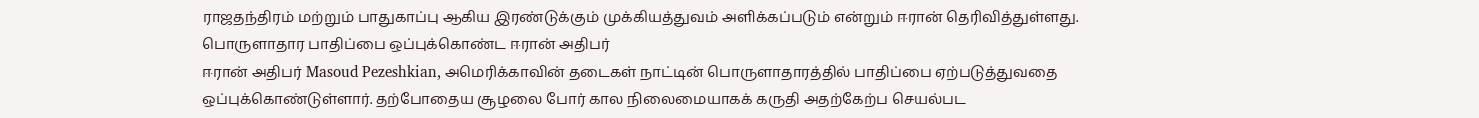ராஜதந்திரம் மற்றும் பாதுகாப்பு ஆகிய இரண்டுக்கும் முக்கியத்துவம் அளிக்கப்படும் என்றும் ஈரான் தெரிவித்துள்ளது.
பொருளாதார பாதிப்பை ஒப்புக்கொண்ட ஈரான் அதிபர்
ஈரான் அதிபர் Masoud Pezeshkian, அமெரிக்காவின் தடைகள் நாட்டின் பொருளாதாரத்தில் பாதிப்பை ஏற்படுத்துவதை ஒப்புக்கொண்டுள்ளார். தற்போதைய சூழலை போர் கால நிலைமையாகக் கருதி அதற்கேற்ப செயல்பட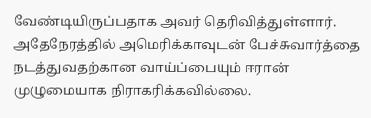வேண்டியிருப்பதாக அவர் தெரிவித்துள்ளார். அதேநேரத்தில் அமெரிக்காவுடன் பேச்சுவார்த்தை நடத்துவதற்கான வாய்ப்பையும் ஈரான் முழுமையாக நிராகரிக்கவில்லை.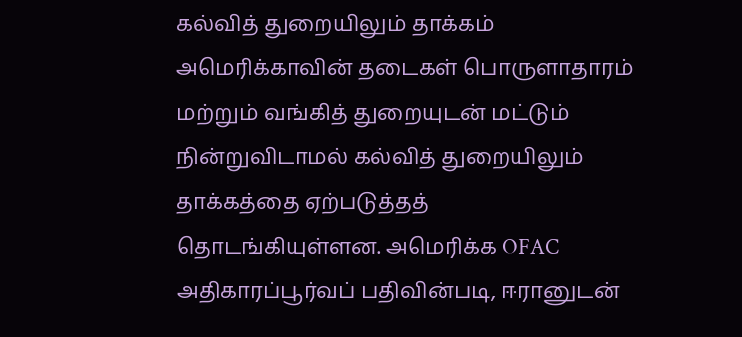கல்வித் துறையிலும் தாக்கம்
அமெரிக்காவின் தடைகள் பொருளாதாரம் மற்றும் வங்கித் துறையுடன் மட்டும் நின்றுவிடாமல் கல்வித் துறையிலும் தாக்கத்தை ஏற்படுத்தத் தொடங்கியுள்ளன. அமெரிக்க OFAC அதிகாரப்பூர்வப் பதிவின்படி, ஈரானுடன்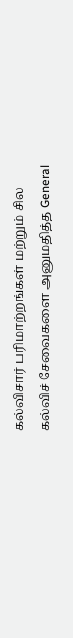கல்விசார் பரிமாற்றங்கள் மற்றும் சில கல்விச் சேவைகளை அனுமதித்த General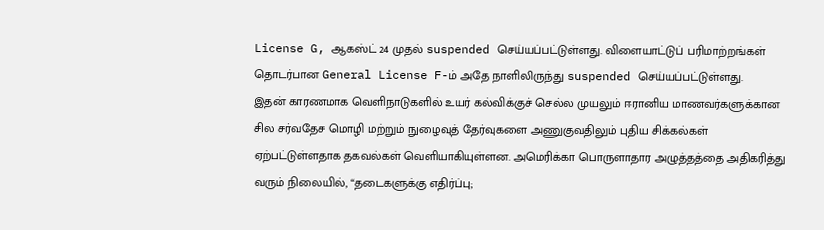License G, ஆகஸ்ட் 24 முதல் suspended செய்யப்பட்டுள்ளது. விளையாட்டுப் பரிமாற்றங்கள் தொடர்பான General License F-ம் அதே நாளிலிருந்து suspended செய்யப்பட்டுள்ளது.
இதன் காரணமாக வெளிநாடுகளில் உயர் கல்விக்குச் செல்ல முயலும் ஈரானிய மாணவர்களுக்கான சில சர்வதேச மொழி மற்றும் நுழைவுத் தேர்வுகளை அணுகுவதிலும் புதிய சிக்கல்கள் ஏற்பட்டுள்ளதாக தகவல்கள் வெளியாகியுள்ளன. அமெரிக்கா பொருளாதார அழுத்தத்தை அதிகரித்து வரும் நிலையில், “தடைகளுக்கு எதிர்ப்பு;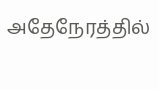அதேநேரத்தில்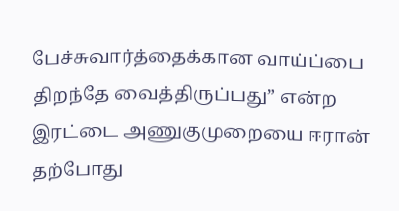பேச்சுவார்த்தைக்கான வாய்ப்பை திறந்தே வைத்திருப்பது” என்ற இரட்டை அணுகுமுறையை ஈரான் தற்போது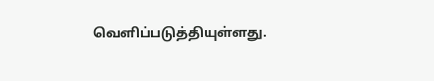வெளிப்படுத்தியுள்ளது.